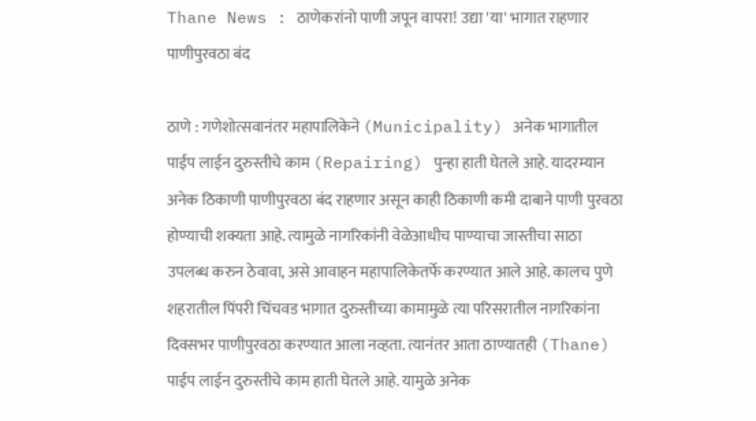Thane News : ठाणेकरांनो पाणी जपून वापरा! उद्या 'या' भागात राहणार पाणीपुरवठा बंद

ठाणे : गणेशोत्सवानंतर महापालिकेने (Municipality) अनेक भागातील पाईप लाईन दुरुस्तीचे काम (Repairing) पुन्हा हाती घेतले आहे. यादरम्यान अनेक ठिकाणी पाणीपुरवठा बंद राहणार असून काही ठिकाणी कमी दाबाने पाणी पुरवठा होण्याची शक्यता आहे. त्यामुळे नागरिकांनी वेळेआधीच पाण्याचा जास्तीचा साठा उपलब्ध करुन ठेवावा, असे आवाहन महापालिकेतर्फे करण्यात आले आहे. कालच पुणे शहरातील पिंपरी चिंचवड भागात दुरुस्तीच्या कामामुळे त्या परिसरातील नागरिकांना दिवसभर पाणीपुरवठा करण्यात आला नव्हता. त्यानंतर आता ठाण्यातही (Thane) पाईप लाईन दुरुस्तीचे काम हाती घेतले आहे. यामुळे अनेक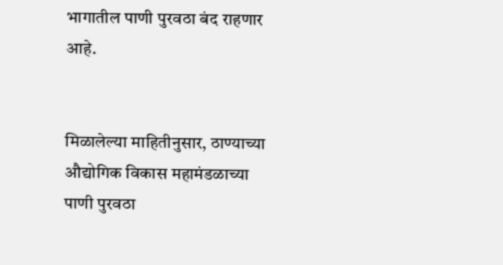भागातील पाणी पुरवठा बंद राहणार आहे.


मिळालेल्या माहितीनुसार, ठाण्याच्या औद्योगिक विकास महामंडळाच्या पाणी पुरवठा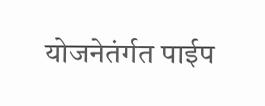योजनेतंर्गत पाईप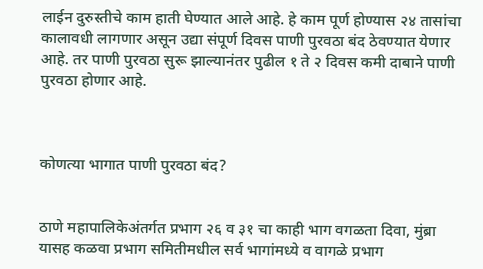लाईन दुरुस्तीचे काम हाती घेण्यात आले आहे. हे काम पूर्ण होण्यास २४ तासांचा कालावधी लागणार असून उद्या संपूर्ण दिवस पाणी पुरवठा बंद ठेवण्यात येणार आहे. तर पाणी पुरवठा सुरू झाल्यानंतर पुढील १ ते २ दिवस कमी दाबाने पाणी पुरवठा होणार आहे.



कोणत्या भागात पाणी पुरवठा बंद?


ठाणे महापालिकेअंतर्गत प्रभाग २६ व ३१ चा काही भाग वगळता दिवा, मुंब्रा यासह कळवा प्रभाग समितीमधील सर्व भागांमध्ये व वागळे प्रभाग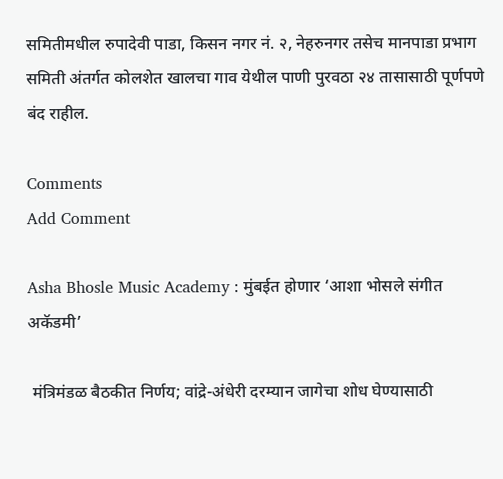समितीमधील रुपादेवी पाडा, किसन नगर नं. २, नेहरुनगर तसेच मानपाडा प्रभाग समिती अंतर्गत कोलशेत खालचा गाव येथील पाणी पुरवठा २४ तासासाठी पूर्णपणे बंद राहील.

Comments
Add Comment

Asha Bhosle Music Academy : मुंबईत होणार ‘आशा भोसले संगीत अकॅडमी’

 मंत्रिमंडळ बैठकीत निर्णय; वांद्रे-अंधेरी दरम्यान जागेचा शोध घेण्यासाठी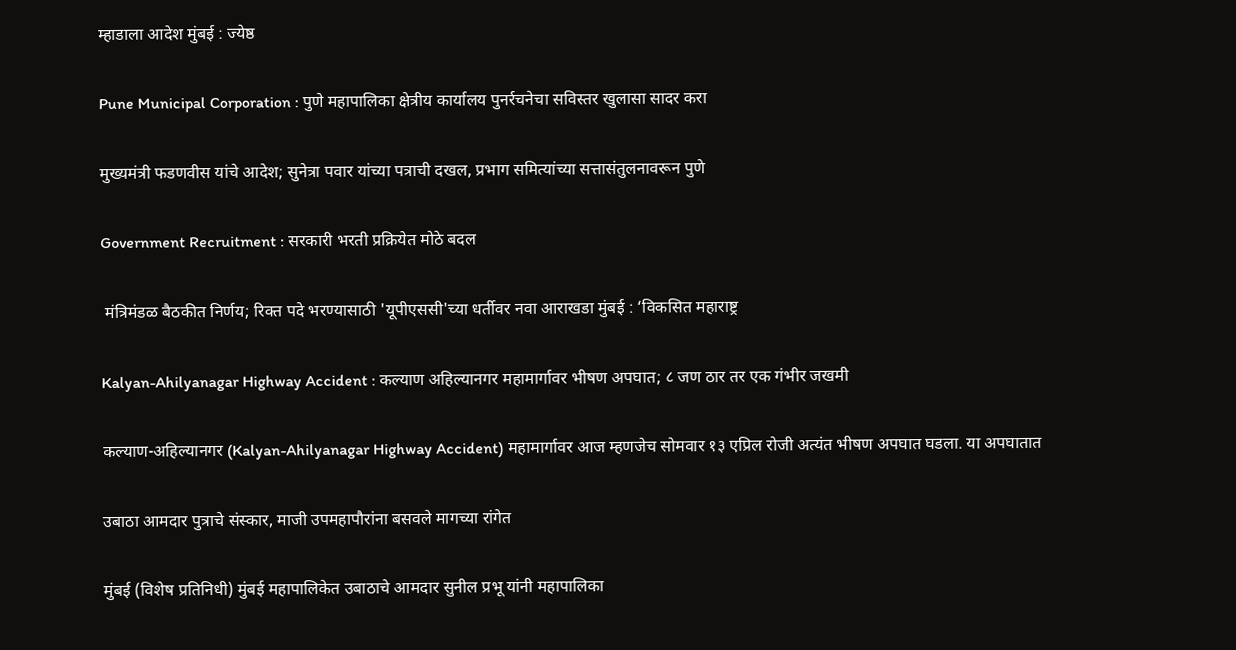म्हाडाला आदेश मुंबई : ज्येष्ठ

Pune Municipal Corporation : पुणे महापालिका क्षेत्रीय कार्यालय पुनर्रचनेचा सविस्तर खुलासा सादर करा

मुख्यमंत्री फडणवीस यांचे आदेश; सुनेत्रा पवार यांच्या पत्राची दखल, प्रभाग समित्यांच्या सत्तासंतुलनावरून पुणे

Government Recruitment : सरकारी भरती प्रक्रियेत मोठे बदल

 मंत्रिमंडळ बैठकीत निर्णय; रिक्त पदे भरण्यासाठी 'यूपीएससी'च्या धर्तीवर नवा आराखडा मुंबई : ‘विकसित महाराष्ट्र

Kalyan-Ahilyanagar Highway Accident : कल्याण अहिल्यानगर महामार्गावर भीषण अपघात; ८ जण ठार तर एक गंभीर जखमी

कल्याण-अहिल्यानगर (Kalyan-Ahilyanagar Highway Accident) महामार्गावर आज म्हणजेच सोमवार १३ एप्रिल रोजी अत्यंत भीषण अपघात घडला. या अपघातात

उबाठा आमदार पुत्राचे संस्कार, माजी उपमहापौरांना बसवले मागच्या रांगेत

मुंबई (विशेष प्रतिनिधी) मुंबई महापालिकेत उबाठाचे आमदार सुनील प्रभू यांनी महापालिका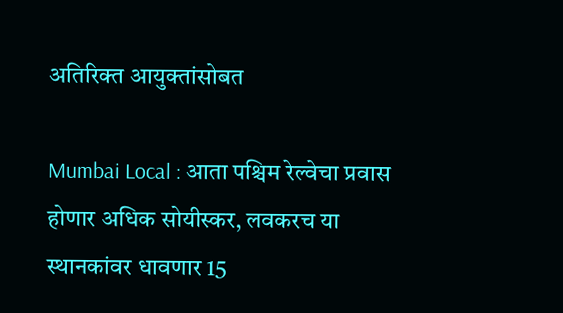अतिरिक्त आयुक्तांसोबत

Mumbai Local : आता पश्चिम रेल्वेचा प्रवास होणार अधिक सोयीस्कर, लवकरच या स्थानकांवर धावणार 15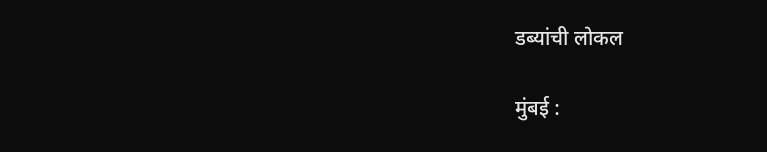डब्यांची लोकल

मुंबई :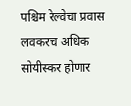पश्चिम रेल्वेचा प्रवास लवकरच अधिक सोयीस्कर होणार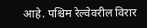आहे. पश्चिम रेल्वेवरील विरार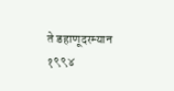ते डहाणूदरम्यान १९९४